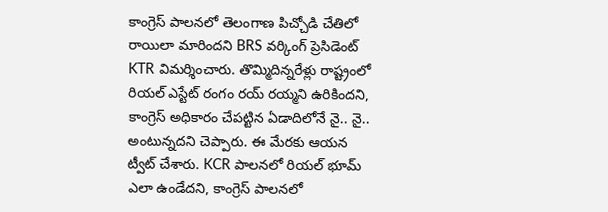కాంగ్రెస్ పాలనలో తెలంగాణ పిచ్చోడి చేతిలో రాయిలా మారిందని BRS వర్కింగ్ ప్రెసిడెంట్ KTR విమర్శించారు. తొమ్మిదిన్నరేళ్లు రాష్ట్రంలో రియల్ ఎస్టేట్ రంగం రయ్ రయ్మని ఉరికిందని, కాంగ్రెస్ అధికారం చేపట్టిన ఏడాదిలోనే నై.. నై.. అంటున్నదని చెప్పారు. ఈ మేరకు ఆయన ట్వీట్ చేశారు. KCR పాలనలో రియల్ భూమ్ ఎలా ఉండేదని, కాంగ్రెస్ పాలనలో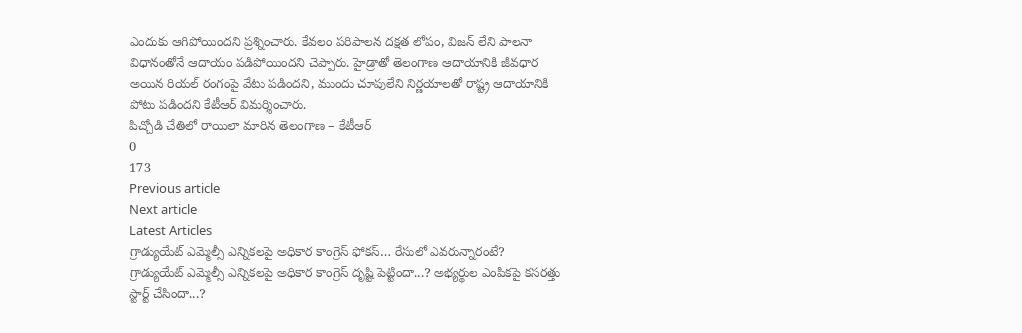ఎందుకు ఆగిపోయిందని ప్రశ్నించారు. కేవలం పరిపాలన దక్షత లోపం, విజన్ లేని పాలనా విధానంతోనే ఆదాయం పడిపోయిందని చెప్పారు. హైడ్రాతో తెలంగాణ ఆదాయానికి జీవధార అయిన రియల్ రంగంపై వేటు పడిందని, ముందు చూపులేని నిర్ణయాలతో రాష్ట్ర ఆదాయానికి పోటు పడిందని కేటీఆర్ విమర్శించారు.
పిచ్చోడి చేతిలో రాయిలా మారిన తెలంగాణ – కేటీఆర్
0
173
Previous article
Next article
Latest Articles
గ్రాడ్యుయేట్ ఎమ్మెల్సీ ఎన్నికలపై అధికార కాంగ్రెస్ ఫోకస్… రేసులో ఎవరున్నారంటే?
గ్రాడ్యుయేట్ ఎమ్మెల్సీ ఎన్నికలపై అధికార కాంగ్రెస్ దృష్టి పెట్టిందా...? అభ్యర్థుల ఎంపికపై కసరత్తు స్టార్ట్ చేసిందా...?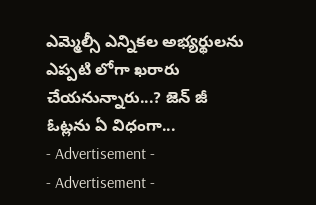ఎమ్మెల్సీ ఎన్నికల అభ్యర్థులను ఎప్పటి లోగా ఖరారు చేయనున్నారు...? జెన్ జీ ఓట్లను ఏ విధంగా...
- Advertisement -
- Advertisement -